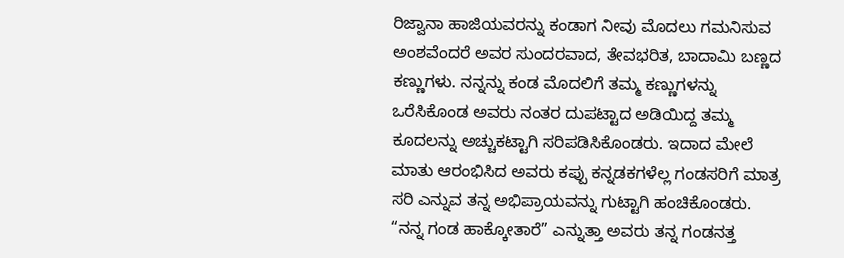ರಿಜ್ವಾನಾ ಹಾಜಿಯವರನ್ನು ಕಂಡಾಗ ನೀವು ಮೊದಲು ಗಮನಿಸುವ ಅಂಶವೆಂದರೆ ಅವರ ಸುಂದರವಾದ, ತೇವಭರಿತ, ಬಾದಾಮಿ ಬಣ್ಣದ ಕಣ್ಣುಗಳು. ನನ್ನನ್ನು ಕಂಡ ಮೊದಲಿಗೆ ತಮ್ಮ ಕಣ್ಣುಗಳನ್ನು ಒರೆಸಿಕೊಂಡ ಅವರು ನಂತರ ದುಪಟ್ಟಾದ ಅಡಿಯಿದ್ದ ತಮ್ಮ ಕೂದಲನ್ನು ಅಚ್ಚುಕಟ್ಟಾಗಿ ಸರಿಪಡಿಸಿಕೊಂಡರು. ಇದಾದ ಮೇಲೆ ಮಾತು ಆರಂಭಿಸಿದ ಅವರು ಕಪ್ಪು ಕನ್ನಡಕಗಳೆಲ್ಲ ಗಂಡಸರಿಗೆ ಮಾತ್ರ ಸರಿ ಎನ್ನುವ ತನ್ನ ಅಭಿಪ್ರಾಯವನ್ನು ಗುಟ್ಟಾಗಿ ಹಂಚಿಕೊಂಡರು.
“ನನ್ನ ಗಂಡ ಹಾಕ್ಕೋತಾರೆ” ಎನ್ನುತ್ತಾ ಅವರು ತನ್ನ ಗಂಡನತ್ತ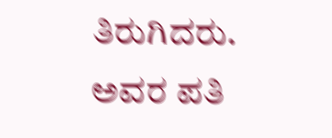ತಿರುಗಿದರು. ಅವರ ಪತಿ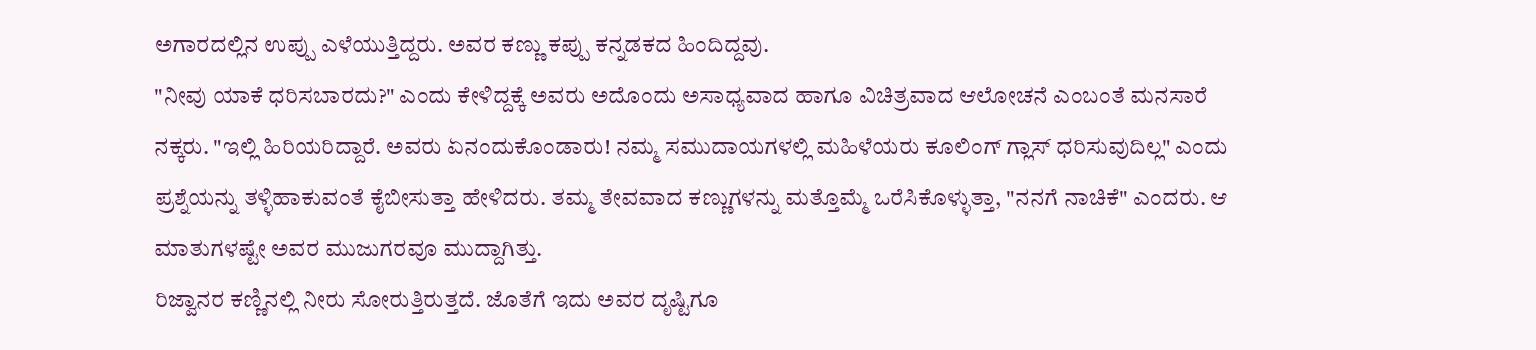ಅಗಾರದಲ್ಲಿನ ಉಪ್ಪು ಎಳೆಯುತ್ತಿದ್ದರು. ಅವರ ಕಣ್ಣು ಕಪ್ಪು ಕನ್ನಡಕದ ಹಿಂದಿದ್ದವು.
"ನೀವು ಯಾಕೆ ಧರಿಸಬಾರದು?" ಎಂದು ಕೇಳಿದ್ದಕ್ಕೆ ಅವರು ಅದೊಂದು ಅಸಾಧ್ಯವಾದ ಹಾಗೂ ವಿಚಿತ್ರವಾದ ಆಲೋಚನೆ ಎಂಬಂತೆ ಮನಸಾರೆ ನಕ್ಕರು. "ಇಲ್ಲಿ ಹಿರಿಯರಿದ್ದಾರೆ. ಅವರು ಏನಂದುಕೊಂಡಾರು! ನಮ್ಮ ಸಮುದಾಯಗಳಲ್ಲಿ ಮಹಿಳೆಯರು ಕೂಲಿಂಗ್ ಗ್ಲಾಸ್ ಧರಿಸುವುದಿಲ್ಲ" ಎಂದು ಪ್ರಶ್ನೆಯನ್ನು ತಳ್ಳಿಹಾಕುವಂತೆ ಕೈಬೀಸುತ್ತಾ ಹೇಳಿದರು. ತಮ್ಮ ತೇವವಾದ ಕಣ್ಣುಗಳನ್ನು ಮತ್ತೊಮ್ಮೆ ಒರೆಸಿಕೊಳ್ಳುತ್ತಾ, "ನನಗೆ ನಾಚಿಕೆ" ಎಂದರು. ಆ ಮಾತುಗಳಷ್ಟೇ ಅವರ ಮುಜುಗರವೂ ಮುದ್ದಾಗಿತ್ತು.
ರಿಜ್ವಾನರ ಕಣ್ಣಿನಲ್ಲಿ ನೀರು ಸೋರುತ್ತಿರುತ್ತದೆ. ಜೊತೆಗೆ ಇದು ಅವರ ದೃಷ್ಟಿಗೂ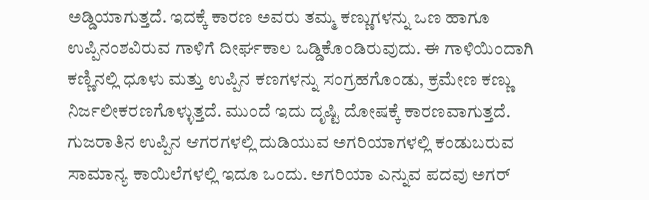ಅಡ್ಡಿಯಾಗುತ್ತದೆ. ಇದಕ್ಕೆ ಕಾರಣ ಅವರು ತಮ್ಮ ಕಣ್ಣುಗಳನ್ನು ಒಣ ಹಾಗೂ ಉಪ್ಪಿನಂಶವಿರುವ ಗಾಳಿಗೆ ದೀರ್ಘಕಾಲ ಒಡ್ಡಿಕೊಂಡಿರುವುದು. ಈ ಗಾಳಿಯಿಂದಾಗಿ ಕಣ್ಣಿನಲ್ಲಿ ಧೂಳು ಮತ್ತು ಉಪ್ಪಿನ ಕಣಗಳನ್ನು ಸಂಗ್ರಹಗೊಂಡು, ಕ್ರಮೇಣ ಕಣ್ಣು ನಿರ್ಜಲೀಕರಣಗೊಳ್ಳುತ್ತದೆ. ಮುಂದೆ ಇದು ದೃಷ್ಟಿ ದೋಷಕ್ಕೆ ಕಾರಣವಾಗುತ್ತದೆ. ಗುಜರಾತಿನ ಉಪ್ಪಿನ ಆಗರಗಳಲ್ಲಿ ದುಡಿಯುವ ಅಗರಿಯಾಗಳಲ್ಲಿ ಕಂಡುಬರುವ ಸಾಮಾನ್ಯ ಕಾಯಿಲೆಗಳಲ್ಲಿ ಇದೂ ಒಂದು. ಅಗರಿಯಾ ಎನ್ನುವ ಪದವು ಅಗರ್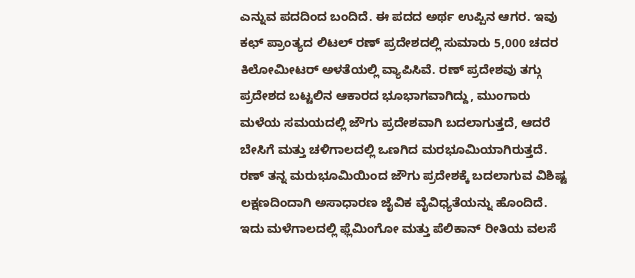ಎನ್ನುವ ಪದದಿಂದ ಬಂದಿದೆ. ಈ ಪದದ ಅರ್ಥ ಉಪ್ಪಿನ ಆಗರ. ಇವು ಕಛ್ ಪ್ರಾಂತ್ಯದ ಲಿಟಲ್ ರಣ್ ಪ್ರದೇಶದಲ್ಲಿ ಸುಮಾರು 5,000 ಚದರ ಕಿಲೋಮೀಟರ್ ಅಳತೆಯಲ್ಲಿ ವ್ಯಾಪಿಸಿವೆ. ರಣ್ ಪ್ರದೇಶವು ತಗ್ಗು ಪ್ರದೇಶದ ಬಟ್ಟಲಿನ ಆಕಾರದ ಭೂಭಾಗವಾಗಿದ್ದು, ಮುಂಗಾರು ಮಳೆಯ ಸಮಯದಲ್ಲಿ ಜೌಗು ಪ್ರದೇಶವಾಗಿ ಬದಲಾಗುತ್ತದೆ, ಆದರೆ ಬೇಸಿಗೆ ಮತ್ತು ಚಳಿಗಾಲದಲ್ಲಿ ಒಣಗಿದ ಮರಭೂಮಿಯಾಗಿರುತ್ತದೆ.
ರಣ್ ತನ್ನ ಮರುಭೂಮಿಯಿಂದ ಜೌಗು ಪ್ರದೇಶಕ್ಕೆ ಬದಲಾಗುವ ವಿಶಿಷ್ಟ ಲಕ್ಷಣದಿಂದಾಗಿ ಅಸಾಧಾರಣ ಜೈವಿಕ ವೈವಿಧ್ಯತೆಯನ್ನು ಹೊಂದಿದೆ. ಇದು ಮಳೆಗಾಲದಲ್ಲಿ ಫ್ಲೆಮಿಂಗೋ ಮತ್ತು ಪೆಲಿಕಾನ್ ರೀತಿಯ ವಲಸೆ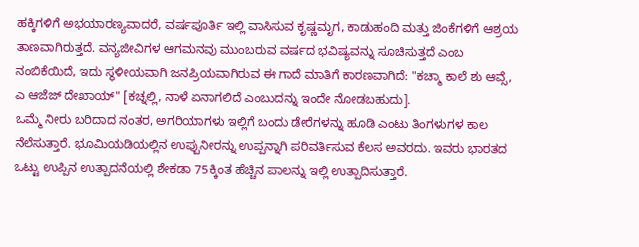ಹಕ್ಕಿಗಳಿಗೆ ಅಭಯಾರಣ್ಯವಾದರೆ, ವರ್ಷಪೂರ್ತಿ ಇಲ್ಲಿ ವಾಸಿಸುವ ಕೃಷ್ಣಮೃಗ, ಕಾಡುಹಂದಿ ಮತ್ತು ಜಿಂಕೆಗಳಿಗೆ ಆಶ್ರಯ ತಾಣವಾಗಿರುತ್ತದೆ. ವನ್ಯಜೀವಿಗಳ ಆಗಮನವು ಮುಂಬರುವ ವರ್ಷದ ಭವಿಷ್ಯವನ್ನು ಸೂಚಿಸುತ್ತದೆ ಎಂಬ ನಂಬಿಕೆಯಿದೆ, ಇದು ಸ್ಥಳೀಯವಾಗಿ ಜನಪ್ರಿಯವಾಗಿರುವ ಈ ಗಾದೆ ಮಾತಿಗೆ ಕಾರಣವಾಗಿದೆ: "ಕಚ್ಮಾ ಕಾಲೆ ಶು ಆವ್ಸೆ, ಎ ಆಜೆಜ್ ದೇಖಾಯ್" [ಕಚ್ನಲ್ಲಿ, ನಾಳೆ ಏನಾಗಲಿದೆ ಎಂಬುದನ್ನು ಇಂದೇ ನೋಡಬಹುದು].
ಒಮ್ಮೆ ನೀರು ಬರಿದಾದ ನಂತರ, ಅಗರಿಯಾಗಳು ಇಲ್ಲಿಗೆ ಬಂದು ಡೇರೆಗಳನ್ನು ಹೂಡಿ ಎಂಟು ತಿಂಗಳುಗಳ ಕಾಲ ನೆಲೆಸುತ್ತಾರೆ. ಭೂಮಿಯಡಿಯಲ್ಲಿನ ಉಪ್ಪುನೀರನ್ನು ಉಪ್ಪನ್ನಾಗಿ ಪರಿವರ್ತಿಸುವ ಕೆಲಸ ಅವರದು. ಇವರು ಭಾರತದ ಒಟ್ಟು ಉಪ್ಪಿನ ಉತ್ಪಾದನೆಯಲ್ಲಿ ಶೇಕಡಾ 75ಕ್ಕಿಂತ ಹೆಚ್ಚಿನ ಪಾಲನ್ನು ಇಲ್ಲಿ ಉತ್ಪಾದಿಸುತ್ತಾರೆ.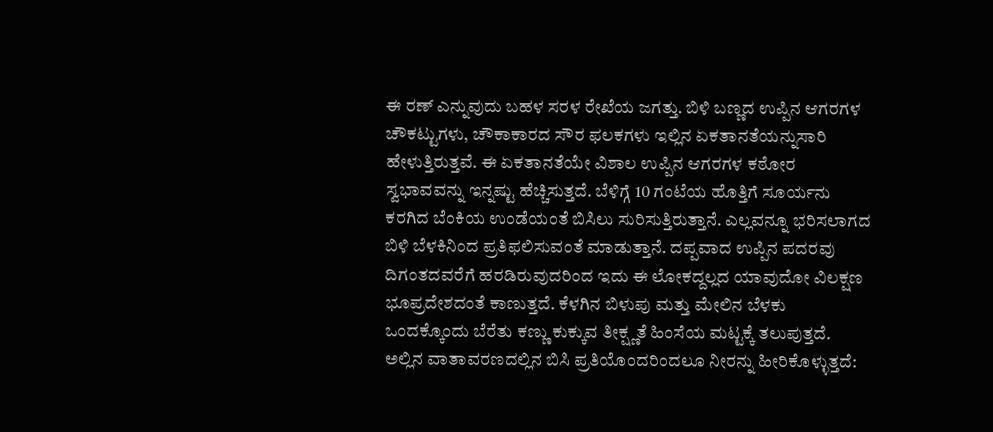ಈ ರಣ್ ಎನ್ನುವುದು ಬಹಳ ಸರಳ ರೇಖೆಯ ಜಗತ್ತು. ಬಿಳಿ ಬಣ್ಣದ ಉಪ್ಪಿನ ಆಗರಗಳ ಚೌಕಟ್ಟುಗಳು, ಚೌಕಾಕಾರದ ಸೌರ ಫಲಕಗಳು ಇಲ್ಲಿನ ಏಕತಾನತೆಯನ್ನುಸಾರಿ ಹೇಳುತ್ತಿರುತ್ತವೆ. ಈ ಏಕತಾನತೆಯೇ ವಿಶಾಲ ಉಪ್ಪಿನ ಆಗರಗಳ ಕಠೋರ ಸ್ವಭಾವವನ್ನು ಇನ್ನಷ್ಟು ಹೆಚ್ಚಿಸುತ್ತದೆ. ಬೆಳಿಗ್ಗೆ 10 ಗಂಟೆಯ ಹೊತ್ತಿಗೆ ಸೂರ್ಯನು ಕರಗಿದ ಬೆಂಕಿಯ ಉಂಡೆಯಂತೆ ಬಿಸಿಲು ಸುರಿಸುತ್ತಿರುತ್ತಾನೆ. ಎಲ್ಲವನ್ನೂ ಭರಿಸಲಾಗದ ಬಿಳಿ ಬೆಳಕಿನಿಂದ ಪ್ರತಿಫಲಿಸುವಂತೆ ಮಾಡುತ್ತಾನೆ. ದಪ್ಪವಾದ ಉಪ್ಪಿನ ಪದರವು ದಿಗಂತದವರೆಗೆ ಹರಡಿರುವುದರಿಂದ ಇದು ಈ ಲೋಕದ್ದಲ್ಲದ ಯಾವುದೋ ವಿಲಕ್ಷಣ ಭೂಪ್ರದೇಶದಂತೆ ಕಾಣುತ್ತದೆ. ಕೆಳಗಿನ ಬಿಳುಪು ಮತ್ತು ಮೇಲಿನ ಬೆಳಕು ಒಂದಕ್ಕೊಂದು ಬೆರೆತು ಕಣ್ಣು ಕುಕ್ಕುವ ತೀಕ್ಷ್ಣತೆ ಹಿಂಸೆಯ ಮಟ್ಟಕ್ಕೆ ತಲುಪುತ್ತದೆ. ಅಲ್ಲಿನ ವಾತಾವರಣದಲ್ಲಿನ ಬಿಸಿ ಪ್ರತಿಯೊಂದರಿಂದಲೂ ನೀರನ್ನು ಹೀರಿಕೊಳ್ಳುತ್ತದೆ: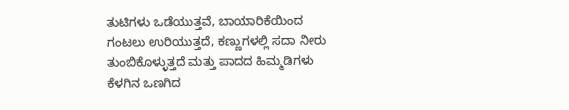ತುಟಿಗಳು ಒಡೆಯುತ್ತವೆ, ಬಾಯಾರಿಕೆಯಿಂದ ಗಂಟಲು ಉರಿಯುತ್ತದೆ, ಕಣ್ಣುಗಳಲ್ಲಿ ಸದಾ ನೀರು ತುಂಬಿಕೊಳ್ಳುತ್ತದೆ ಮತ್ತು ಪಾದದ ಹಿಮ್ಮಡಿಗಳು ಕೆಳಗಿನ ಒಣಗಿದ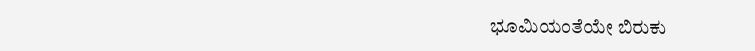ಭೂಮಿಯಂತೆಯೇ ಬಿರುಕು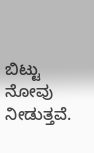ಬಿಟ್ಟು ನೋವು ನೀಡುತ್ತವೆ.